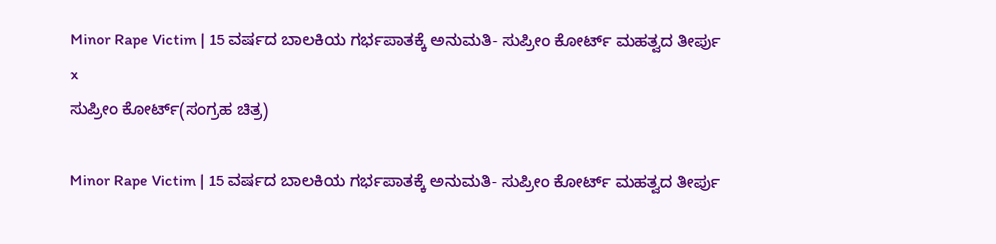Minor Rape Victim | 15 ವರ್ಷದ ಬಾಲಕಿಯ ಗರ್ಭಪಾತಕ್ಕೆ ಅನುಮತಿ- ಸುಪ್ರೀಂ ಕೋರ್ಟ್ ಮಹತ್ವದ ತೀರ್ಪು
x
ಸುಪ್ರೀಂ ಕೋರ್ಟ್‌(ಸಂಗ್ರಹ ಚಿತ್ರ)

Minor Rape Victim | 15 ವರ್ಷದ ಬಾಲಕಿಯ ಗರ್ಭಪಾತಕ್ಕೆ ಅನುಮತಿ- ಸುಪ್ರೀಂ ಕೋರ್ಟ್ ಮಹತ್ವದ ತೀರ್ಪು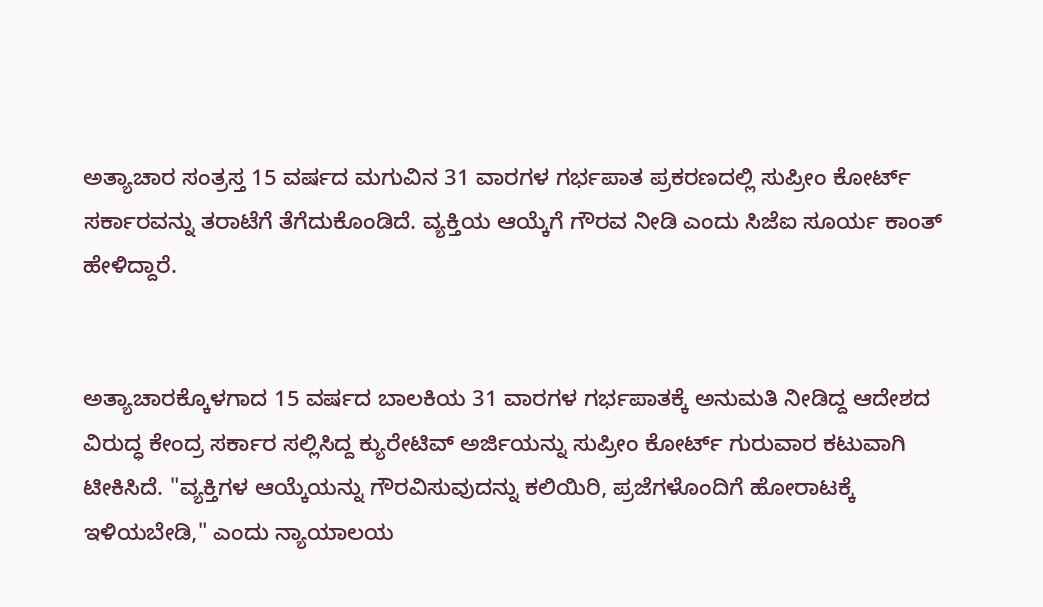ಅತ್ಯಾಚಾರ ಸಂತ್ರಸ್ತ 15 ವರ್ಷದ ಮಗುವಿನ 31 ವಾರಗಳ ಗರ್ಭಪಾತ ಪ್ರಕರಣದಲ್ಲಿ ಸುಪ್ರೀಂ ಕೋರ್ಟ್ ಸರ್ಕಾರವನ್ನು ತರಾಟೆಗೆ ತೆಗೆದುಕೊಂಡಿದೆ. ವ್ಯಕ್ತಿಯ ಆಯ್ಕೆಗೆ ಗೌರವ ನೀಡಿ ಎಂದು ಸಿಜೆಐ ಸೂರ್ಯ ಕಾಂತ್ ಹೇಳಿದ್ದಾರೆ.


ಅತ್ಯಾಚಾರಕ್ಕೊಳಗಾದ 15 ವರ್ಷದ ಬಾಲಕಿಯ 31 ವಾರಗಳ ಗರ್ಭಪಾತಕ್ಕೆ ಅನುಮತಿ ನೀಡಿದ್ದ ಆದೇಶದ ವಿರುದ್ಧ ಕೇಂದ್ರ ಸರ್ಕಾರ ಸಲ್ಲಿಸಿದ್ದ ಕ್ಯುರೇಟಿವ್ ಅರ್ಜಿಯನ್ನು ಸುಪ್ರೀಂ ಕೋರ್ಟ್ ಗುರುವಾರ ಕಟುವಾಗಿ ಟೀಕಿಸಿದೆ. "ವ್ಯಕ್ತಿಗಳ ಆಯ್ಕೆಯನ್ನು ಗೌರವಿಸುವುದನ್ನು ಕಲಿಯಿರಿ, ಪ್ರಜೆಗಳೊಂದಿಗೆ ಹೋರಾಟಕ್ಕೆ ಇಳಿಯಬೇಡಿ," ಎಂದು ನ್ಯಾಯಾಲಯ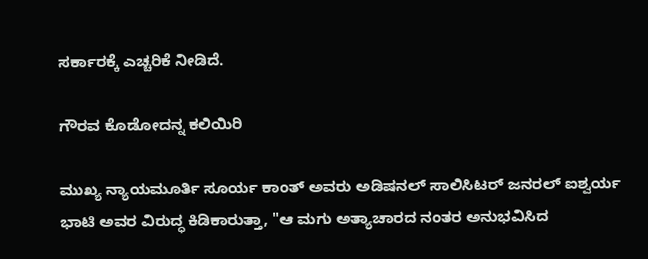ಸರ್ಕಾರಕ್ಕೆ ಎಚ್ಚರಿಕೆ ನೀಡಿದೆ.

ಗೌರವ ಕೊಡೋದನ್ನ ಕಲಿಯಿರಿ

ಮುಖ್ಯ ನ್ಯಾಯಮೂರ್ತಿ ಸೂರ್ಯ ಕಾಂತ್ ಅವರು ಅಡಿಷನಲ್ ಸಾಲಿಸಿಟರ್ ಜನರಲ್ ಐಶ್ವರ್ಯ ಭಾಟಿ ಅವರ ವಿರುದ್ಧ ಕಿಡಿಕಾರುತ್ತಾ, "ಆ ಮಗು ಅತ್ಯಾಚಾರದ ನಂತರ ಅನುಭವಿಸಿದ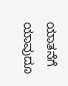ಯಾತನೆಗೆ ಯಾವುದೂ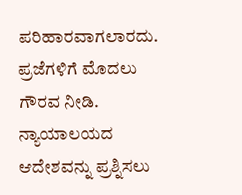ಪರಿಹಾರವಾಗಲಾರದು. ಪ್ರಜೆಗಳಿಗೆ ಮೊದಲು ಗೌರವ ನೀಡಿ. ನ್ಯಾಯಾಲಯದ ಆದೇಶವನ್ನು ಪ್ರಶ್ನಿಸಲು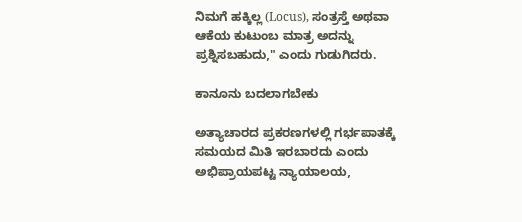ನಿಮಗೆ ಹಕ್ಕಿಲ್ಲ (Locus), ಸಂತ್ರಸ್ತೆ ಅಥವಾ ಆಕೆಯ ಕುಟುಂಬ ಮಾತ್ರ ಅದನ್ನು ಪ್ರಶ್ನಿಸಬಹುದು," ಎಂದು ಗುಡುಗಿದರು.

ಕಾನೂನು ಬದಲಾಗಬೇಕು

ಅತ್ಯಾಚಾರದ ಪ್ರಕರಣಗಳಲ್ಲಿ ಗರ್ಭಪಾತಕ್ಕೆ ಸಮಯದ ಮಿತಿ ಇರಬಾರದು ಎಂದು ಅಭಿಪ್ರಾಯಪಟ್ಟ ನ್ಯಾಯಾಲಯ,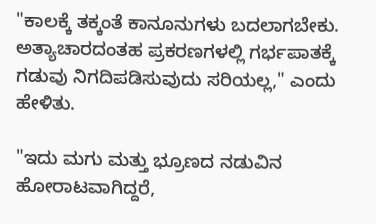"ಕಾಲಕ್ಕೆ ತಕ್ಕಂತೆ ಕಾನೂನುಗಳು ಬದಲಾಗಬೇಕು. ಅತ್ಯಾಚಾರದಂತಹ ಪ್ರಕರಣಗಳಲ್ಲಿ ಗರ್ಭಪಾತಕ್ಕೆ ಗಡುವು ನಿಗದಿಪಡಿಸುವುದು ಸರಿಯಲ್ಲ," ಎಂದು ಹೇಳಿತು.

"ಇದು ಮಗು ಮತ್ತು ಭ್ರೂಣದ ನಡುವಿನ ಹೋರಾಟವಾಗಿದ್ದರೆ,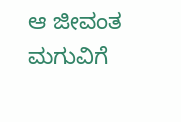ಆ ಜೀವಂತ ಮಗುವಿಗೆ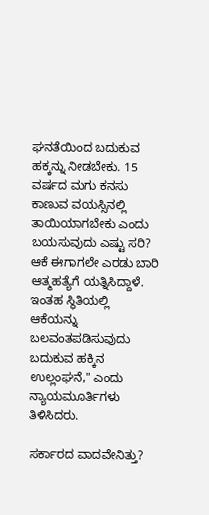ಘನತೆಯಿಂದ ಬದುಕುವ ಹಕ್ಕನ್ನು ನೀಡಬೇಕು. 15 ವರ್ಷದ ಮಗು ಕನಸು ಕಾಣುವ ವಯಸ್ಸಿನಲ್ಲಿ ತಾಯಿಯಾಗಬೇಕು ಎಂದು ಬಯಸುವುದು ಎಷ್ಟು ಸರಿ? ಆಕೆ ಈಗಾಗಲೇ ಎರಡು ಬಾರಿ ಆತ್ಮಹತ್ಯೆಗೆ ಯತ್ನಿಸಿದ್ದಾಳೆ. ಇಂತಹ ಸ್ಥಿತಿಯಲ್ಲಿ ಆಕೆಯನ್ನು ಬಲವಂತಪಡಿಸುವುದು ಬದುಕುವ ಹಕ್ಕಿನ ಉಲ್ಲಂಘನೆ," ಎಂದು ನ್ಯಾಯಮೂರ್ತಿಗಳು ತಿಳಿಸಿದರು.

ಸರ್ಕಾರದ ವಾದವೇನಿತ್ತು?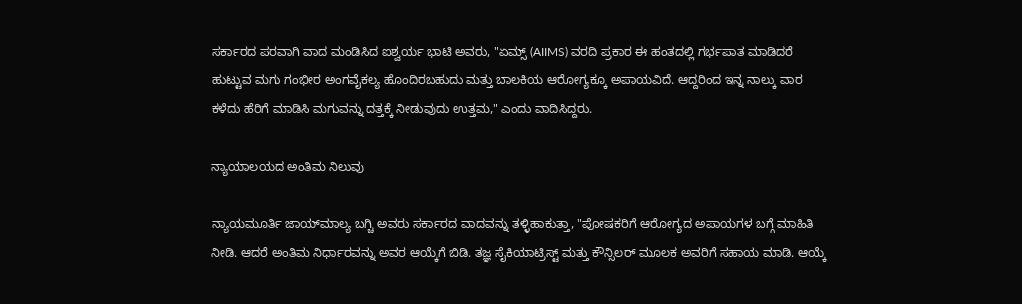ಸರ್ಕಾರದ ಪರವಾಗಿ ವಾದ ಮಂಡಿಸಿದ ಐಶ್ವರ್ಯ ಭಾಟಿ ಅವರು, "ಏಮ್ಸ್ (AIIMS) ವರದಿ ಪ್ರಕಾರ ಈ ಹಂತದಲ್ಲಿ ಗರ್ಭಪಾತ ಮಾಡಿದರೆ ಹುಟ್ಟುವ ಮಗು ಗಂಭೀರ ಅಂಗವೈಕಲ್ಯ ಹೊಂದಿರಬಹುದು ಮತ್ತು ಬಾಲಕಿಯ ಆರೋಗ್ಯಕ್ಕೂ ಅಪಾಯವಿದೆ. ಆದ್ದರಿಂದ ಇನ್ನ ನಾಲ್ಕು ವಾರ ಕಳೆದು ಹೆರಿಗೆ ಮಾಡಿಸಿ ಮಗುವನ್ನು ದತ್ತಕ್ಕೆ ನೀಡುವುದು ಉತ್ತಮ," ಎಂದು ವಾದಿಸಿದ್ದರು.

ನ್ಯಾಯಾಲಯದ ಅಂತಿಮ ನಿಲುವು

ನ್ಯಾಯಮೂರ್ತಿ ಜಾಯ್‌ಮಾಲ್ಯ ಬಗ್ಚಿ ಅವರು ಸರ್ಕಾರದ ವಾದವನ್ನು ತಳ್ಳಿಹಾಕುತ್ತಾ, "ಪೋಷಕರಿಗೆ ಆರೋಗ್ಯದ ಅಪಾಯಗಳ ಬಗ್ಗೆ ಮಾಹಿತಿ ನೀಡಿ. ಆದರೆ ಅಂತಿಮ ನಿರ್ಧಾರವನ್ನು ಅವರ ಆಯ್ಕೆಗೆ ಬಿಡಿ. ತಜ್ಞ ಸೈಕಿಯಾಟ್ರಿಸ್ಟ್ ಮತ್ತು ಕೌನ್ಸಿಲರ್ ಮೂಲಕ ಅವರಿಗೆ ಸಹಾಯ ಮಾಡಿ. ಆಯ್ಕೆ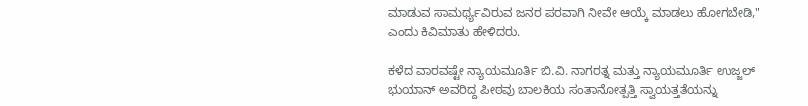ಮಾಡುವ ಸಾಮರ್ಥ್ಯವಿರುವ ಜನರ ಪರವಾಗಿ ನೀವೇ ಆಯ್ಕೆ ಮಾಡಲು ಹೋಗಬೇಡಿ," ಎಂದು ಕಿವಿಮಾತು ಹೇಳಿದರು.

ಕಳೆದ ವಾರವಷ್ಟೇ ನ್ಯಾಯಮೂರ್ತಿ ಬಿ.ವಿ. ನಾಗರತ್ನ ಮತ್ತು ನ್ಯಾಯಮೂರ್ತಿ ಉಜ್ಜಲ್ ಭುಯಾನ್ ಅವರಿದ್ದ ಪೀಠವು ಬಾಲಕಿಯ ಸಂತಾನೋತ್ಪತ್ತಿ ಸ್ವಾಯತ್ತತೆಯನ್ನು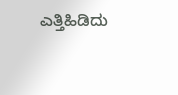ಎತ್ತಿಹಿಡಿದು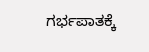ಗರ್ಭಪಾತಕ್ಕೆ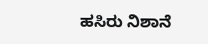ಹಸಿರು ನಿಶಾನೆ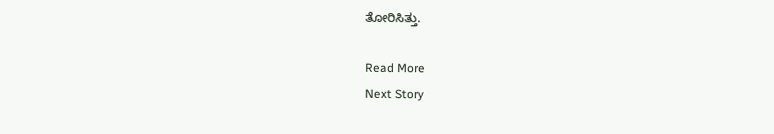ತೋರಿಸಿತ್ತು.

Read More
Next Story